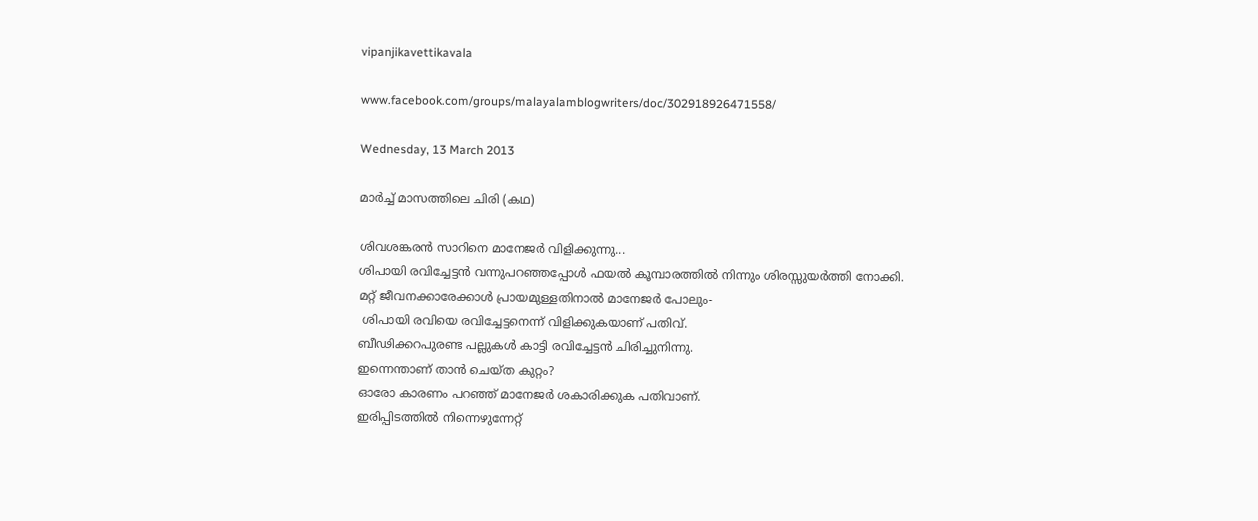vipanjikavettikavala

www.facebook.com/groups/malayalamblogwriters/doc/302918926471558/

Wednesday, 13 March 2013

മാര്‍ച്ച് മാസത്തിലെ ചിരി (കഥ)

ശിവശങ്കരന്‍ സാറിനെ മാനേജര്‍ വിളിക്കുന്നു...
ശിപായി രവിച്ചേട്ടന്‍ വന്നുപറഞ്ഞപ്പോള്‍ ഫയല്‍ കൂമ്പാരത്തില്‍ നിന്നും ശിരസ്സുയര്‍ത്തി നോക്കി.
മറ്റ് ജീവനക്കാരേക്കാള്‍ പ്രായമുള്ളതിനാല്‍ മാനേജര്‍ പോലും-
 ശിപായി രവിയെ രവിച്ചേട്ടനെന്ന് വിളിക്കുകയാണ് പതിവ്.
ബീഢിക്കറപുരണ്ട പല്ലുകള്‍ കാട്ടി രവിച്ചേട്ടന്‍ ചിരിച്ചുനിന്നു.
ഇന്നെന്താണ് താന്‍ ചെയ്ത കുറ്റം?
ഓരോ കാരണം പറഞ്ഞ് മാനേജര്‍ ശകാരിക്കുക പതിവാണ്.
ഇരിപ്പിടത്തില്‍ നിന്നെഴുന്നേറ്റ്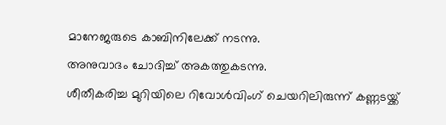മാനേജരുടെ കാബിനിലേക്ക് നടന്നു.
അനുവാദം ചോദിച്ച് അകത്തുകടന്നു.
ശീതീകരിച്ച മുറിയിലെ റിവോള്‍വിംഗ് ചെയറിലിരുന്ന് കണ്ണടയ്ക്ക്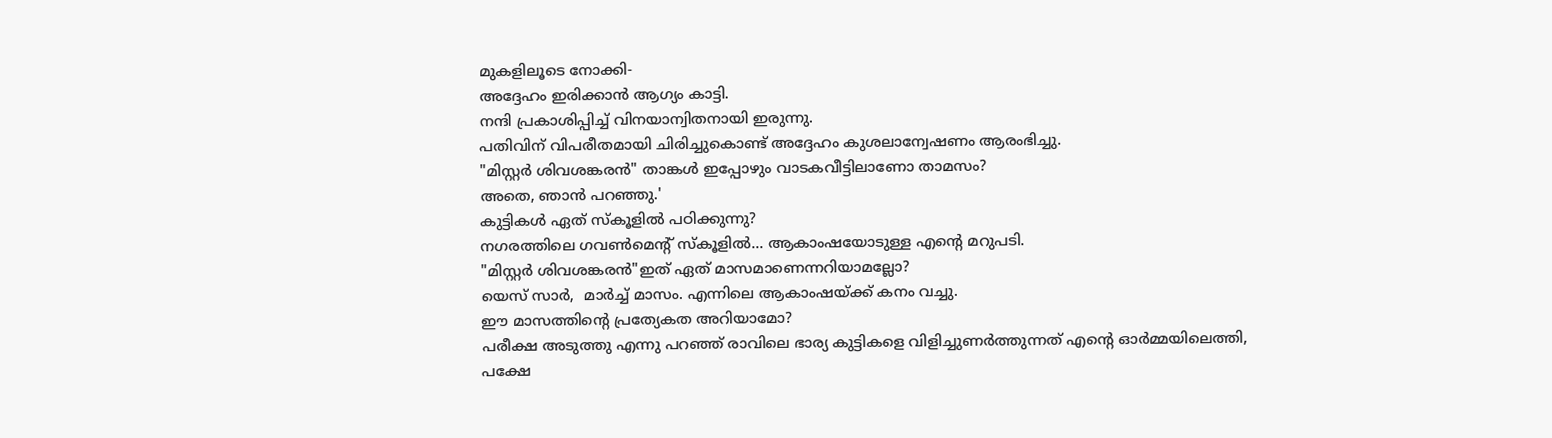മുകളിലൂടെ നോക്കി-
അദ്ദേഹം ഇരിക്കാന്‍ ആഗ്യം കാട്ടി.
നന്ദി പ്രകാശിപ്പിച്ച് വിനയാന്വിതനായി ഇരുന്നു.
പതിവിന് വിപരീതമായി ചിരിച്ചുകൊണ്ട് അദ്ദേഹം കുശലാന്വേഷണം ആരംഭിച്ചു.
"മിസ്റ്റര്‍ ശിവശങ്കരന്‍" താങ്കള്‍ ഇപ്പോഴും വാടകവീട്ടിലാണോ താമസം?
അതെ, ഞാന്‍ പറഞ്ഞു.'
കുട്ടികള്‍ ഏത് സ്കൂളില്‍ പഠിക്കുന്നു?
നഗരത്തിലെ ഗവണ്‍മെന്റ് സ്കൂളില്‍... ആകാംഷയോടുള്ള എന്റെ മറുപടി.
"മിസ്റ്റര്‍ ശിവശങ്കരന്‍"ഇത് ഏത് മാസമാണെന്നറിയാമല്ലോ?
യെസ് സാര്‍,  മാര്‍ച്ച് മാസം. എന്നിലെ ആകാംഷയ്ക്ക് കനം വച്ചു.
ഈ മാസത്തിന്റെ പ്രത്യേകത അറിയാമോ?
പരീക്ഷ അടുത്തു എന്നു പറഞ്ഞ് രാവിലെ ഭാര്യ കുട്ടികളെ വിളിച്ചുണര്‍ത്തുന്നത് എന്റെ ഓര്‍മ്മയിലെത്തി,
പക്ഷേ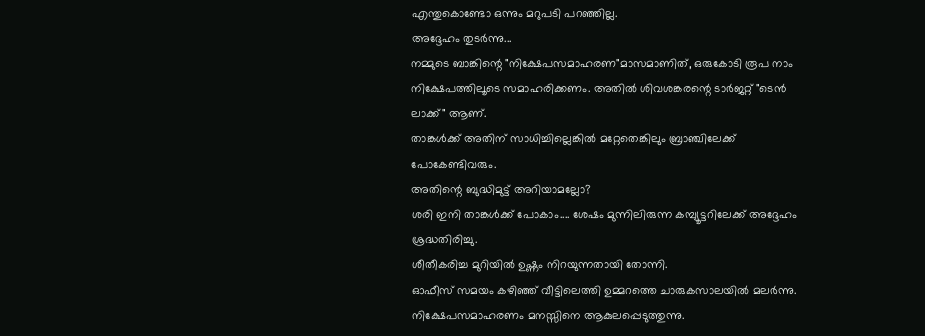എന്തുകൊണ്ടോ ഒന്നും മറുപടി പറഞ്ഞില്ല.
അദ്ദേഹം തുടര്‍ന്നു...
നമ്മുടെ ബാങ്കിന്റെ "നിക്ഷേപസമാഹരണ"മാസമാണിത്, ഒരുകോടി രൂപ നാം
നിക്ഷേപത്തിലൂടെ സമാഹരിക്കണം. അതില്‍ ശിവശങ്കരന്റെ ടാര്‍ജറ്റ് "ടെന്‍ ലാക്ക്" ആണ്.
താങ്കള്‍ക്ക് അതിന് സാധിച്ചില്ലെങ്കില്‍ മറ്റേതെങ്കിലും ബ്രാഞ്ചിലേക്ക് പോകേണ്ടിവരും.
അതിന്റെ ബുദ്ധിമുട്ട് അറിയാമല്ലോ?
ശരി ഇനി താങ്കള്‍ക്ക് പോകാം.... ശേഷം മുന്നിലിരുന്ന കമ്പ്യൂട്ടറിലേക്ക് അദ്ദേഹം ശ്രദ്ധതിരിച്ചു.
ശീതീകരിച്ച മുറിയില്‍ ഉഷ്ണം നിറയുന്നതായി തോന്നി.
ഓഫീസ് സമയം കഴിഞ്ഞ് വീട്ടിലെത്തി ഉമ്മറത്തെ ചാരുകസാലയില്‍ മലര്‍ന്നു.
നിക്ഷേപസമാഹരണം മനസ്സിനെ ആകുലപ്പെടുത്തുന്നു.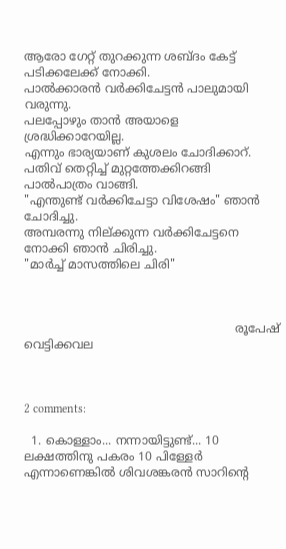ആരോ ഗേറ്റ് തുറക്കുന്ന ശബ്ദം കേട്ട് പടിക്കലേക്ക് നോക്കി.
പാല്‍ക്കാരന്‍ വര്‍ക്കിചേട്ടന്‍ പാലുമായി വരുന്നു.
പലപ്പോഴും താന്‍ അയാളെ ശ്രദ്ധിക്കാറേയില്ല.
എന്നും ഭാര്യയാണ് കുശലം ചോദിക്കാറ്.
പതിവ് തെറ്റിച്ച് മുറ്റത്തേക്കിറങ്ങി പാല്‍പാത്രം വാങ്ങി.
"എന്തുണ്ട് വര്‍ക്കിചേട്ടാ വിശേഷം" ഞാന്‍ ചോദിച്ചു.
അമ്പരന്നു നില്ക്കുന്ന വര്‍ക്കിചേട്ടനെ നോക്കി ഞാന്‍ ചിരിച്ചു.
"മാര്‍ച്ച് മാസത്തിലെ ചിരി"



                                                         രൂപേഷ് വെട്ടിക്കവല



2 comments:

  1. കൊള്ളാം... നന്നായിട്ടുണ്ട്... 10 ലക്ഷത്തിനു പകരം 10 പിള്ളേർ എന്നാണെങ്കിൽ ശിവശങ്കരൻ സാറിന്റെ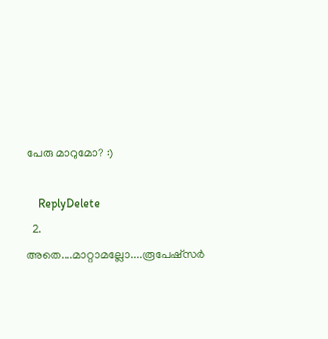പേരു മാറുമോ? :)

    ReplyDelete
  2. അതെ....മാറ്റാമല്ലോ....രൂപേഷ്സര്‍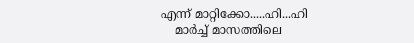എന്ന് മാറ്റിക്കോ.....ഹി...ഹി
    മാര്‍ച്ച് മാസത്തിലെ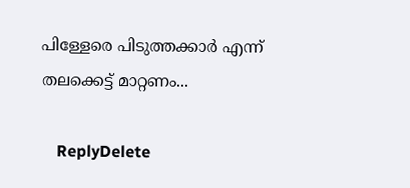പിള്ളേരെ പിടുത്തക്കാര്‍ എന്ന് തലക്കെട്ട് മാറ്റണം...

    ReplyDelete